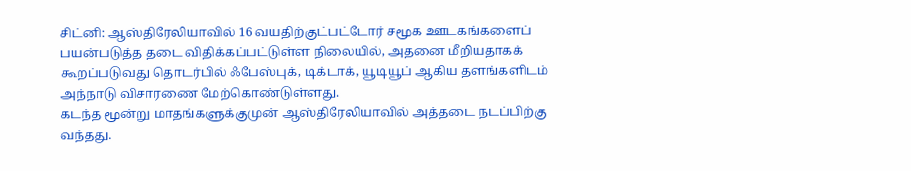சிட்னி: ஆஸ்திரேலியாவில் 16 வயதிற்குட்பட்டோர் சமூக ஊடகங்களைப் பயன்படுத்த தடை விதிக்கப்பட்டுள்ள நிலையில், அதனை மீறியதாகக் கூறப்படுவது தொடர்பில் ஃபேஸ்புக், டிக்டாக், யூடியூப் ஆகிய தளங்களிடம் அந்நாடு விசாரணை மேற்கொண்டுள்ளது.
கடந்த மூன்று மாதங்களுக்குமுன் ஆஸ்திரேலியாவில் அத்தடை நடப்பிற்கு வந்தது.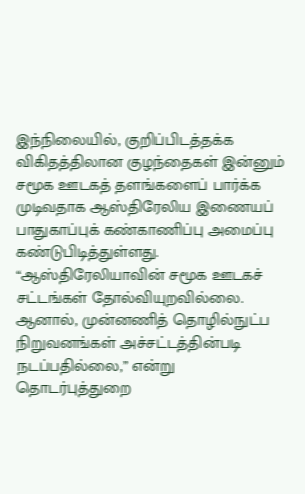இந்நிலையில், குறிப்பிடத்தக்க விகிதத்திலான குழந்தைகள் இன்னும் சமூக ஊடகத் தளங்களைப் பார்க்க முடிவதாக ஆஸ்திரேலிய இணையப் பாதுகாப்புக் கண்காணிப்பு அமைப்பு கண்டுபிடித்துள்ளது.
“ஆஸ்திரேலியாவின் சமூக ஊடகச் சட்டங்கள் தோல்வியுறவில்லை. ஆனால், முன்னணித் தொழில்நுட்ப நிறுவனங்கள் அச்சட்டத்தின்படி நடப்பதில்லை,” என்று தொடர்புத்துறை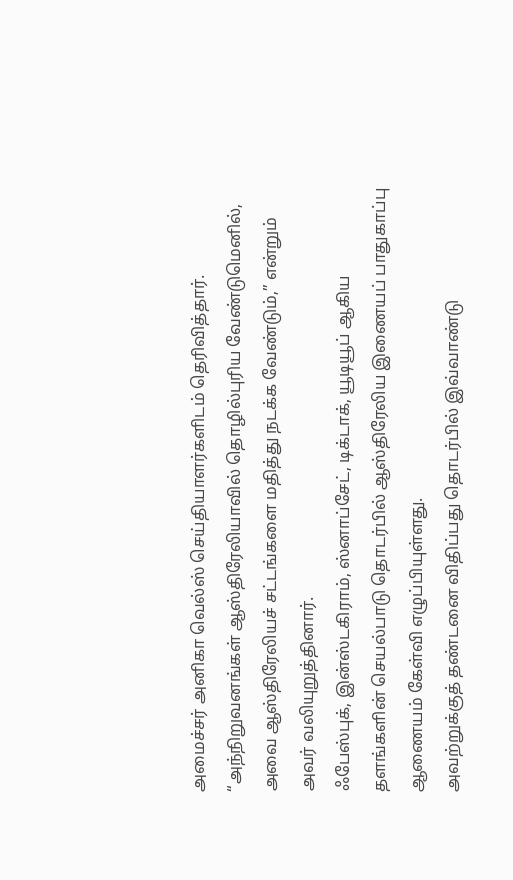அமைச்சர் அனிகா வெல்ஸ் செய்தியாளர்களிடம் தெரிவித்தார்.
“அந்நிறுவனங்கள் ஆஸ்திரேலியாவில் தொழில்புரிய வேண்டுமெனில், அவை ஆஸ்திரேலியச் சட்டங்களை மதித்து நடக்க வேண்டும்,” என்றும் அவர் வலியுறுத்தினார்.
ஃபேஸ்புக், இன்ஸ்டகிராம், ஸ்னாப்சேட், டிக்டாக், யூடியூப் ஆகிய தளங்களின் செயல்பாடு தொடர்பில் ஆஸ்திரேலிய இணையப் பாதுகாப்பு ஆணையம் கேள்வி எழுப்பியுள்ளது.
அவற்றுக்குத் தண்டனை விதிப்பது தொடர்பில் இவ்வாண்டு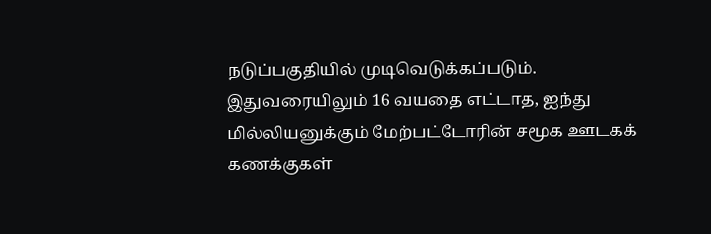நடுப்பகுதியில் முடிவெடுக்கப்படும்.
இதுவரையிலும் 16 வயதை எட்டாத, ஐந்து மில்லியனுக்கும் மேற்பட்டோரின் சமூக ஊடகக் கணக்குகள்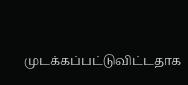முடக்கப்பட்டுவிட்டதாக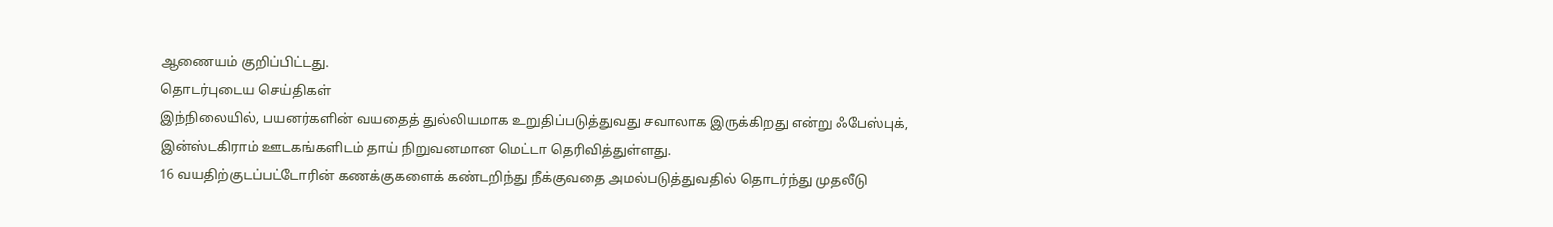ஆணையம் குறிப்பிட்டது.
தொடர்புடைய செய்திகள்
இந்நிலையில், பயனர்களின் வயதைத் துல்லியமாக உறுதிப்படுத்துவது சவாலாக இருக்கிறது என்று ஃபேஸ்புக், இன்ஸ்டகிராம் ஊடகங்களிடம் தாய் நிறுவனமான மெட்டா தெரிவித்துள்ளது.
16 வயதிற்குடப்பட்டோரின் கணக்குகளைக் கண்டறிந்து நீக்குவதை அமல்படுத்துவதில் தொடர்ந்து முதலீடு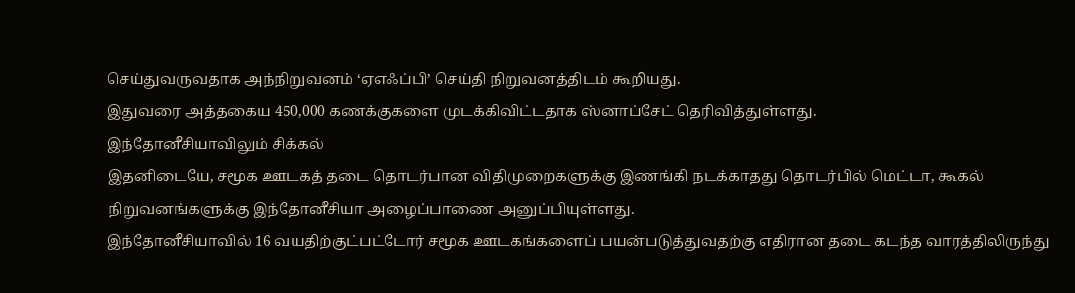செய்துவருவதாக அந்நிறுவனம் ‘ஏஎஃப்பி’ செய்தி நிறுவனத்திடம் கூறியது.
இதுவரை அத்தகைய 450,000 கணக்குகளை முடக்கிவிட்டதாக ஸ்னாப்சேட் தெரிவித்துள்ளது.
இந்தோனீசியாவிலும் சிக்கல்
இதனிடையே, சமூக ஊடகத் தடை தொடர்பான விதிமுறைகளுக்கு இணங்கி நடக்காதது தொடர்பில் மெட்டா, கூகல் நிறுவனங்களுக்கு இந்தோனீசியா அழைப்பாணை அனுப்பியுள்ளது.
இந்தோனீசியாவில் 16 வயதிற்குட்பட்டோர் சமூக ஊடகங்களைப் பயன்படுத்துவதற்கு எதிரான தடை கடந்த வாரத்திலிருந்து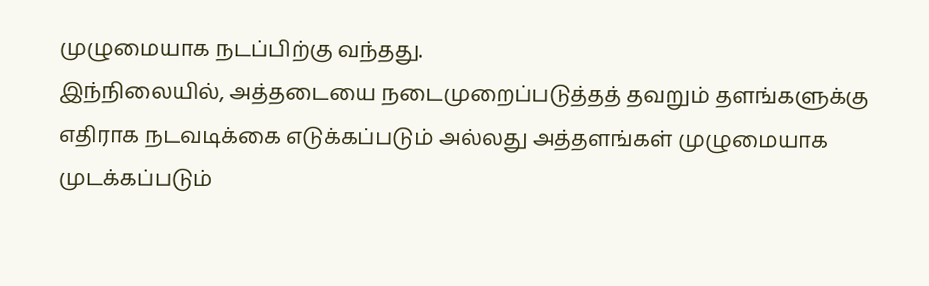முழுமையாக நடப்பிற்கு வந்தது.
இந்நிலையில், அத்தடையை நடைமுறைப்படுத்தத் தவறும் தளங்களுக்கு எதிராக நடவடிக்கை எடுக்கப்படும் அல்லது அத்தளங்கள் முழுமையாக முடக்கப்படும்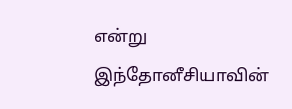என்று இந்தோனீசியாவின்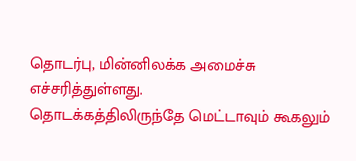தொடர்பு, மின்னிலக்க அமைச்சு எச்சரித்துள்ளது.
தொடக்கத்திலிருந்தே மெட்டாவும் கூகலும்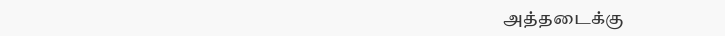அத்தடைக்கு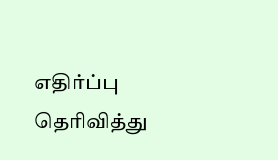எதிர்ப்பு தெரிவித்து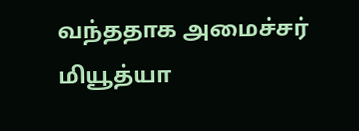வந்ததாக அமைச்சர் மியூத்யா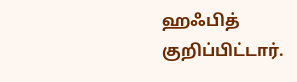ஹஃபித் குறிப்பிட்டார்.